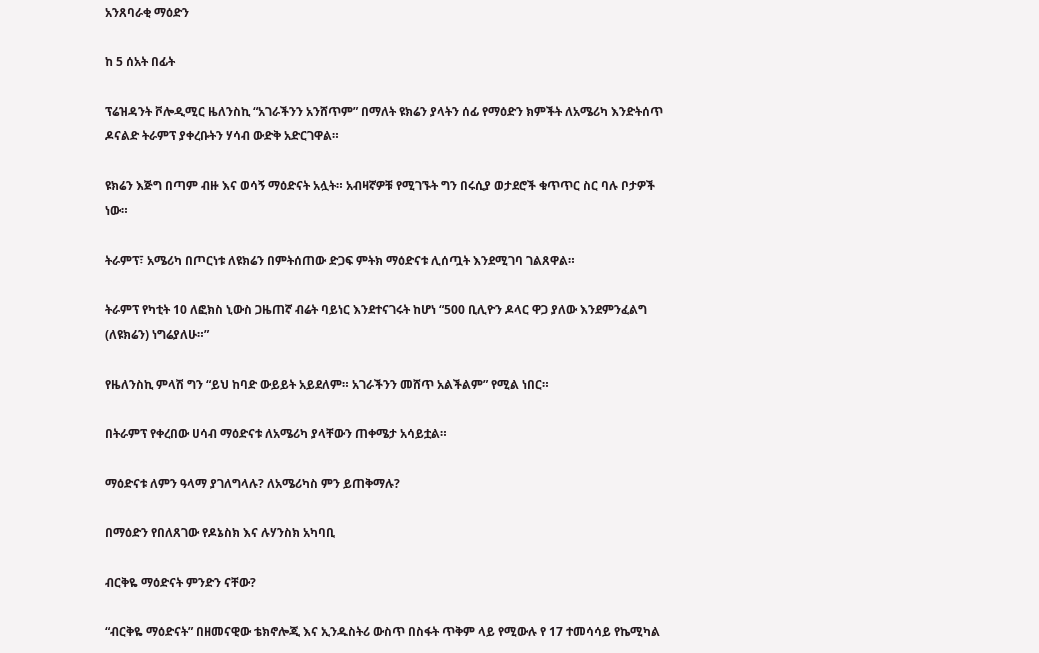አንጸባራቂ ማዕድን

ከ 5 ሰአት በፊት

ፕሬዝዳንት ቮሎዲሚር ዜለንስኪ “አገራችንን አንሸጥም” በማለት ዩክሬን ያላትን ሰፊ የማዕድን ክምችት ለአሜሪካ እንድትሰጥ ዶናልድ ትራምፕ ያቀረቡትን ሃሳብ ውድቅ አድርገዋል።

ዩክሬን እጅግ በጣም ብዙ እና ወሳኝ ማዕድናት አሏት። አብዛኛዎቹ የሚገኙት ግን በሩሲያ ወታደሮች ቁጥጥር ስር ባሉ ቦታዎች ነው።

ትራምፕ፣ አሜሪካ በጦርነቱ ለዩክሬን በምትሰጠው ድጋፍ ምትክ ማዕድናቱ ሊሰጧት እንደሚገባ ገልጸዋል።

ትራምፕ የካቲት 10 ለፎክስ ኒውስ ጋዜጠኛ ብሬት ባይነር እንደተናገሩት ከሆነ “500 ቢሊዮን ዶላር ዋጋ ያለው እንደምንፈልግ (ለዩክሬን) ነግሬያለሁ።”

የዜለንስኪ ምላሽ ግን “ይህ ከባድ ውይይት አይደለም። አገራችንን መሸጥ አልችልም” የሚል ነበር።

በትራምፕ የቀረበው ሀሳብ ማዕድናቱ ለአሜሪካ ያላቸውን ጠቀሜታ አሳይቷል።

ማዕድናቱ ለምን ዓላማ ያገለግላሉ? ለአሜሪካስ ምን ይጠቅማሉ?

በማዕድን የበለጸገው የዶኔስክ እና ሉሃንስክ አካባቢ

ብርቅዬ ማዕድናት ምንድን ናቸው?

“ብርቅዬ ማዕድናት” በዘመናዊው ቴክኖሎጂ እና ኢንዱስትሪ ውስጥ በስፋት ጥቅም ላይ የሚውሉ የ 17 ተመሳሳይ የኬሚካል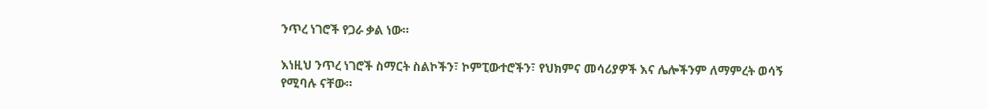ንጥረ ነገሮች የጋራ ቃል ነው።

እነዚህ ንጥረ ነገሮች ስማርት ስልኮችን፣ ኮምፒውተሮችን፣ የህክምና መሳሪያዎች እና ሌሎችንም ለማምረት ወሳኝ የሚባሉ ናቸው።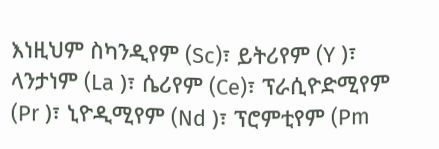እነዚህም ስካንዲየም (Sc)፣ ይትሪየም (Y )፣ ላንታነም (La )፣ ሴሪየም (Ce)፣ ፕራሲዮድሚየም (Pr )፣ ኒዮዲሚየም (Nd )፣ ፕሮምቲየም (Pm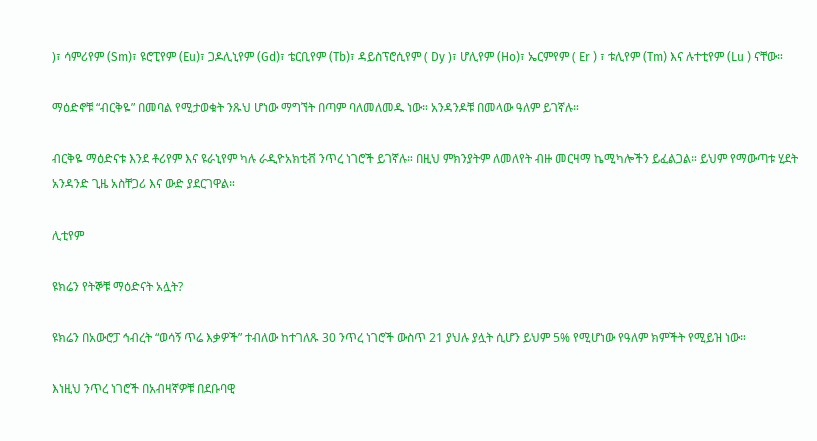)፣ ሳምሪየም (Sm)፣ ዩሮፒየም (Eu)፣ ጋዶሊኒየም (Gd)፣ ቴርቢየም (Tb)፣ ዳይስፕሮሲየም ( Dy )፣ ሆሊየም (Ho)፣ ኤርምየም ( Er ) ፣ ቱሊየም (Tm) እና ሉተቲየም (Lu ) ናቸው።

ማዕድኖቹ “ብርቅዬ” በመባል የሚታወቁት ንጹህ ሆነው ማግኘት በጣም ባለመለመዱ ነው። አንዳንዶቹ በመላው ዓለም ይገኛሉ።

ብርቅዬ ማዕድናቱ እንደ ቶሪየም እና ዩራኒየም ካሉ ራዲዮአክቲቭ ንጥረ ነገሮች ይገኛሉ። በዚህ ምክንያትም ለመለየት ብዙ መርዛማ ኬሚካሎችን ይፈልጋል። ይህም የማውጣቱ ሂደት አንዳንድ ጊዜ አስቸጋሪ እና ውድ ያደርገዋል።

ሊቲየም

ዩክሬን የትኞቹ ማዕድናት አሏት?

ዩክሬን በአውሮፓ ኅብረት “ወሳኝ ጥሬ እቃዎች” ተብለው ከተገለጹ 30 ንጥረ ነገሮች ውስጥ 21 ያህሉ ያሏት ሲሆን ይህም 5% የሚሆነው የዓለም ክምችት የሚይዝ ነው።

እነዚህ ንጥረ ነገሮች በአብዛኛዎቹ በደቡባዊ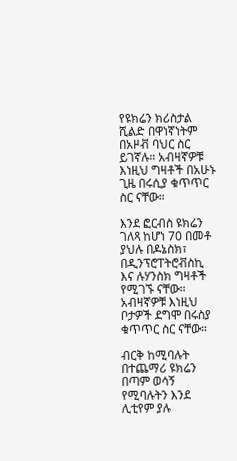የዩክሬን ክሪስታል ሺልድ በዋነኛነትም በአዞቭ ባህር ስር ይገኛሉ። አብዛኛዎቹ እነዚህ ግዛቶች በአሁኑ ጊዜ በሩሲያ ቁጥጥር ስር ናቸው።

እንደ ፎርብስ ዩክሬን ገለጻ ከሆነ 70 በመቶ ያህሉ በዶኔስክ፣ በዲንፕሮፐትሮቭስኪ እና ሉሃንስክ ግዛቶች የሚገኙ ናቸው። አብዛኛዎቹ እነዚህ ቦታዎች ደግሞ በሩስያ ቁጥጥር ስር ናቸው።

ብርቅ ከሚባሉት በተጨማሪ ዩክሬን በጣም ወሳኝ የሚባሉትን እንደ ሊቲየም ያሉ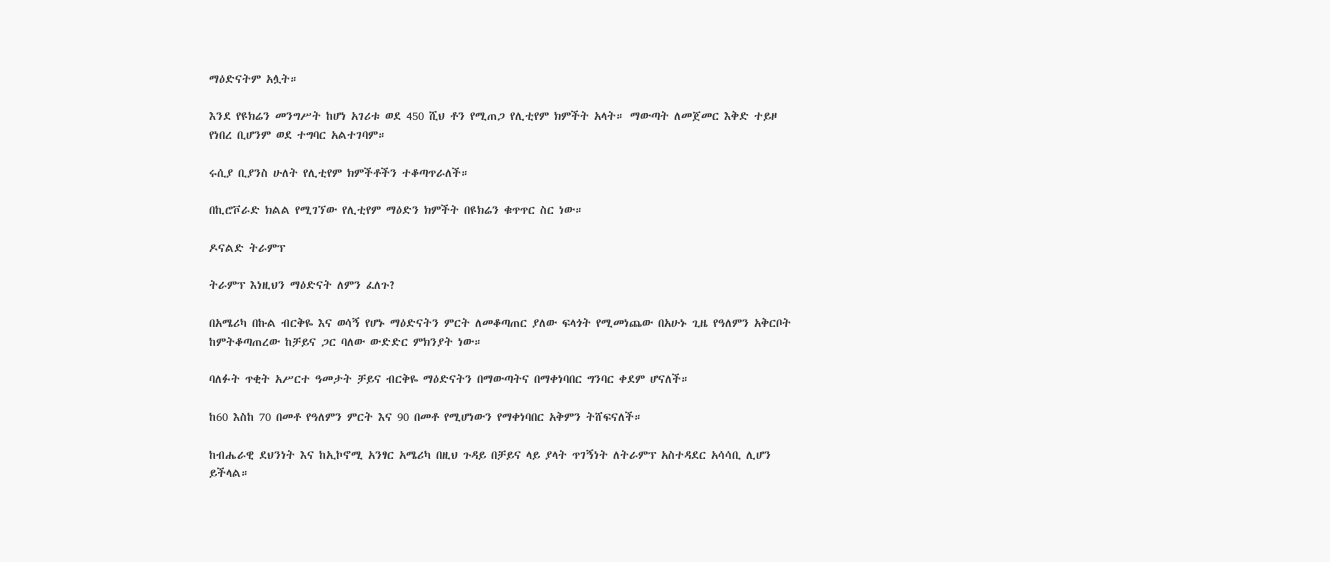ማዕድናትም አሏት።

እንደ የዩክሬን መንግሥት ከሆነ አገሪቱ ወደ 450 ሺህ ቶን የሚጠጋ የሊቲየም ክምችት አላት። ማውጣት ለመጀመር እቅድ ተይዞ የነበረ ቢሆንም ወደ ተግባር አልተገባም።

ሩሲያ ቢያንስ ሁለት የሊቲየም ክምችቶችን ተቆጣጥራለች።

በኪሮቮራድ ክልል የሚገኘው የሊቲየም ማዕድን ክምችት በዩክሬን ቁጥጥር ስር ነው።

ዶናልድ ትራምፕ

ትራምፕ እነዚህን ማዕድናት ለምን ፈለጉ?

በአሜሪካ በኩል ብርቅዬ እና ወሳኝ የሆኑ ማዕድናትን ምርት ለመቆጣጠር ያለው ፍላጎት የሚመነጨው በአሁኑ ጊዜ የዓለምን አቅርቦት ከምትቆጣጠረው ከቻይና ጋር ባለው ውድድር ምክንያት ነው።

ባለፉት ጥቂት አሥርተ ዓመታት ቻይና ብርቅዬ ማዕድናትን በማውጣትና በማቀነባበር ግንባር ቀደም ሆናለች።

ከ60 እስከ 70 በመቶ የዓለምን ምርት እና 90 በመቶ የሚሆነውን የማቀነባበር አቅምን ትሸፍናለች።

ከብሔራዊ ደህንነት እና ከኢኮኖሚ አንፃር አሜሪካ በዚህ ጉዳይ በቻይና ላይ ያላት ጥገኝነት ለትራምፕ አስተዳደር አሳሳቢ ሊሆን ይችላል።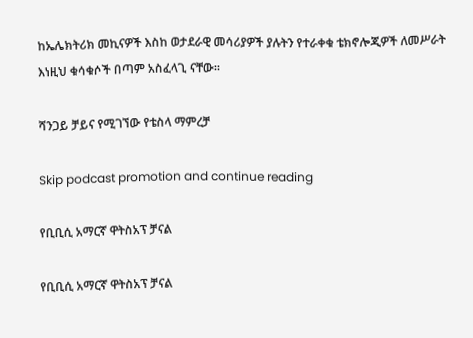ከኤሌክትሪክ መኪናዎች እስከ ወታደራዊ መሳሪያዎች ያሉትን የተራቀቁ ቴክኖሎጂዎች ለመሥራት እነዚህ ቁሳቁሶች በጣም አስፈላጊ ናቸው።

ሻንጋይ ቻይና የሚገኘው የቴስላ ማምረቻ

Skip podcast promotion and continue reading

የቢቢሲ አማርኛ ዋትስአፕ ቻናል

የቢቢሲ አማርኛ ዋትስአፕ ቻናል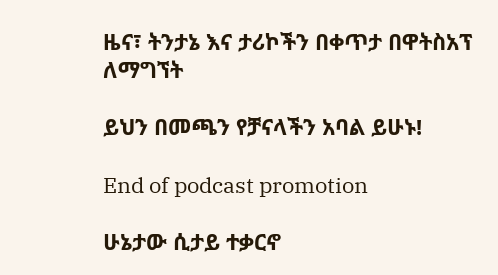ዜና፣ ትንታኔ እና ታሪኮችን በቀጥታ በዋትስአፕ ለማግኘት

ይህን በመጫን የቻናላችን አባል ይሁኑ!

End of podcast promotion

ሁኔታው ሲታይ ተቃርኖ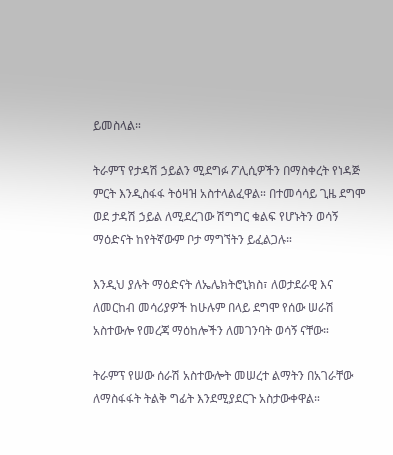ይመስላል።

ትራምፕ የታዳሽ ኃይልን ሚደግፉ ፖሊሲዎችን በማስቀረት የነዳጅ ምርት እንዲስፋፋ ትዕዛዝ አስተላልፈዋል። በተመሳሳይ ጊዜ ደግሞ ወደ ታዳሽ ኃይል ለሚደረገው ሽግግር ቁልፍ የሆኑትን ወሳኝ ማዕድናት ከየትኛውም ቦታ ማግኘትን ይፈልጋሉ።

እንዲህ ያሉት ማዕድናት ለኤሌክትሮኒክስ፣ ለወታደራዊ እና ለመርከብ መሳሪያዎች ከሁሉም በላይ ደግሞ የሰው ሠራሽ አስተውሎ የመረጃ ማዕከሎችን ለመገንባት ወሳኝ ናቸው።

ትራምፕ የሠው ሰራሽ አስተውሎት መሠረተ ልማትን በአገራቸው ለማስፋፋት ትልቅ ግፊት እንደሚያደርጉ አስታውቀዋል።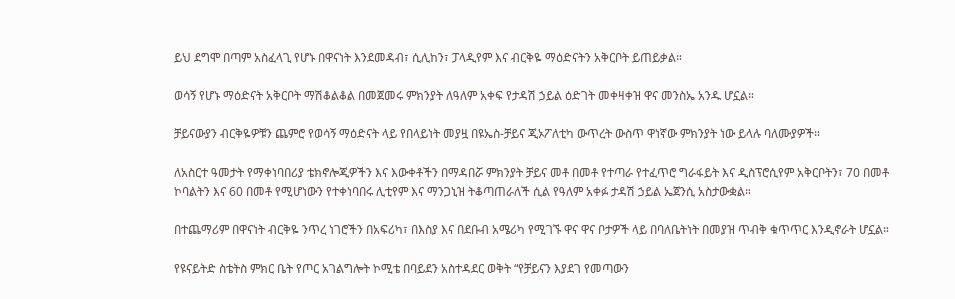ይህ ደግሞ በጣም አስፈላጊ የሆኑ በዋናነት እንደመዳብ፣ ሲሊከን፣ ፓላዲየም እና ብርቅዬ ማዕድናትን አቅርቦት ይጠይቃል።

ወሳኝ የሆኑ ማዕድናት አቅርቦት ማሽቆልቆል በመጀመሩ ምክንያት ለዓለም አቀፍ የታዳሽ ኃይል ዕድገት መቀዛቀዝ ዋና መንስኤ አንዱ ሆኗል።

ቻይናውያን ብርቅዬዎቹን ጨምሮ የወሳኝ ማዕድናት ላይ የበላይነት መያዟ በዩኤስ-ቻይና ጂኦፖለቲካ ውጥረት ውስጥ ዋነኛው ምክንያት ነው ይላሉ ባለሙያዎች።

ለአስርተ ዓመታት የማቀነባበሪያ ቴክኖሎጂዎችን እና እውቀቶችን በማዳበሯ ምክንያት ቻይና መቶ በመቶ የተጣራ የተፈጥሮ ግራፋይት እና ዲስፕሮሲየም አቅርቦትን፣ 70 በመቶ ኮባልትን እና 60 በመቶ የሚሆነውን የተቀነባበሩ ሊቲየም እና ማንጋኒዝ ትቆጣጠራለች ሲል የዓለም አቀፉ ታዳሽ ኃይል ኤጀንሲ አስታውቋል።

በተጨማሪም በዋናነት ብርቅዬ ንጥረ ነገሮችን በአፍሪካ፣ በእስያ እና በደቡብ አሜሪካ የሚገኙ ዋና ዋና ቦታዎች ላይ በባለቤትነት በመያዝ ጥብቅ ቁጥጥር እንዲኖራት ሆኗል።

የዩናይትድ ስቴትስ ምክር ቤት የጦር አገልግሎት ኮሚቴ በባይደን አስተዳደር ወቅት “የቻይናን እያደገ የመጣውን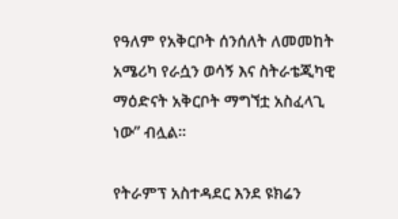የዓለም የአቅርቦት ሰንሰለት ለመመከት አሜሪካ የራሷን ወሳኝ እና ስትራቴጂካዊ ማዕድናት አቅርቦት ማግኘቷ አስፈላጊ ነው” ብሏል።

የትራምፕ አስተዳደር እንደ ዩክሬን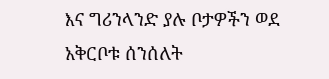እና ግሪንላንድ ያሉ ቦታዎችን ወደ አቅርቦቱ ሰንሰለት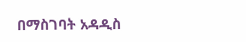በማስገባት አዳዲስ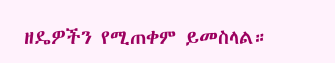ዘዴዎችን የሚጠቀም ይመስላል።